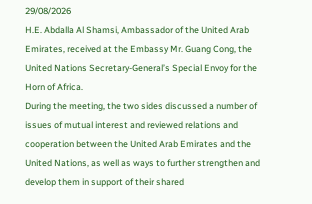29/08/2026
H.E. Abdalla Al Shamsi, Ambassador of the United Arab Emirates, received at the Embassy Mr. Guang Cong, the United Nations Secretary-General’s Special Envoy for the Horn of Africa.
During the meeting, the two sides discussed a number of issues of mutual interest and reviewed relations and cooperation between the United Arab Emirates and the United Nations, as well as ways to further strengthen and develop them in support of their shared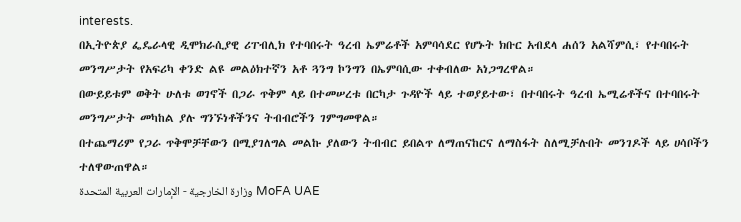interests.
በኢትዮጵያ ፌዴራላዊ ዲሞክራሲያዊ ሪፐብሊክ የተባበሩት ዓረብ ኤምሬቶች አምባሳደር የሆኑት ክቡር አብደላ ሐሰን አልሻምሲ፣ የተባበሩት መንግሥታት የአፍሪካ ቀንድ ልዩ መልዕክተኛን አቶ ጓንግ ኮንግን በኤምባሲው ተቀብለው አነጋግረዋል።
በውይይቱም ወቅት ሁለቱ ወገኖች በጋራ ጥቅም ላይ በተመሠረቱ በርካታ ጉዳዮች ላይ ተወያይተው፣ በተባበሩት ዓረብ ኤሚሬቶችና በተባበሩት መንግሥታት መካከል ያሉ ግንኙነቶችንና ትብብሮችን ገምግመዋል።
በተጨማሪም የጋራ ጥቅሞቻቸውን በሚያገለግል መልኩ ያለውን ትብብር ይበልጥ ለማጠናከርና ለማስፋት ስለሚቻሉበት መንገዶች ላይ ሀሳቦችን ተለዋውጠዋል።
وزارة الخارجية - الإمارات العربية المتحدة MoFA UAE